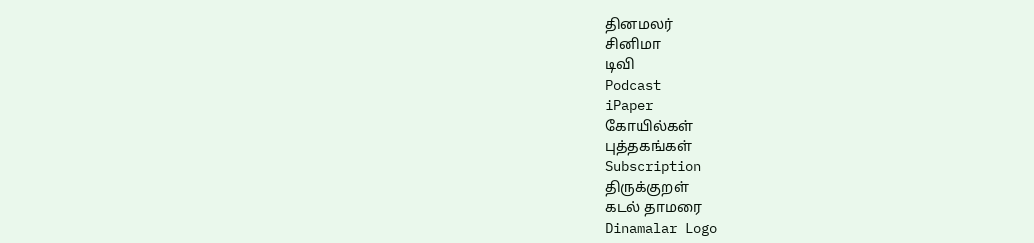தினமலர்
சினிமா
டிவி
Podcast
iPaper
கோயில்கள்
புத்தகங்கள்
Subscription
திருக்குறள்
கடல் தாமரை
Dinamalar Logo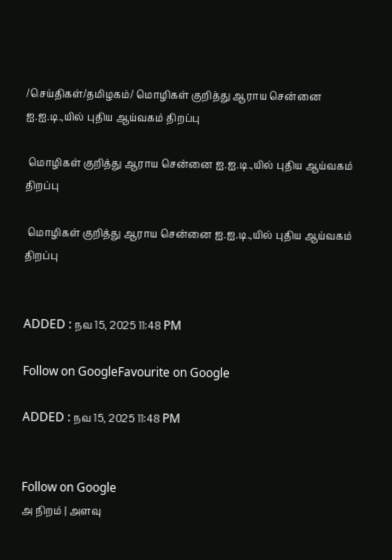/செய்திகள்/தமிழகம்/ மொழிகள் குறித்து ஆராய சென்னை ஐ.ஐ.டி.,யில் புதிய ஆய்வகம் திறப்பு

 மொழிகள் குறித்து ஆராய சென்னை ஐ.ஐ.டி.,யில் புதிய ஆய்வகம் திறப்பு

 மொழிகள் குறித்து ஆராய சென்னை ஐ.ஐ.டி.,யில் புதிய ஆய்வகம் திறப்பு


ADDED : நவ 15, 2025 11:48 PM

Follow on GoogleFavourite on Google

ADDED : நவ 15, 2025 11:48 PM


Follow on Google
அ நிறம் | அளவு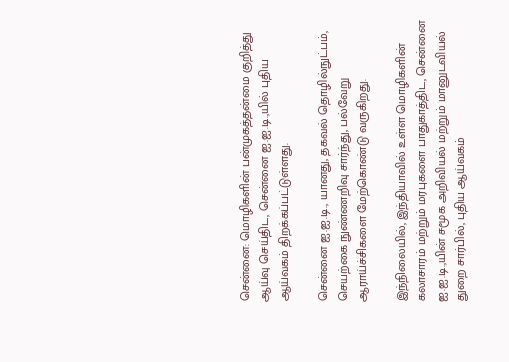சென்னை: மொழிகளின் பன்முகத்தன்மை குறித்து ஆய்வு செய்திட, சென்னை ஐ.ஐ.டி.,யில் புதிய ஆய்வகம் திறக்கப்பட்டுள்ளது.

சென்னை ஐ.ஐ.டி., யானது, தகவல் தொழில்நுட்பம், செயற்கை நுண்ணறிவு சார்ந்து, பல்வேறு ஆராய்ச்சிகளை மேற்கொண்டு வருகிறது.

இந்நிலையில், இந்தியாவில் உள்ள மொழிகளின் கலாசாரம் மற்றும் மரபுகளை பாதுகாத்திட, சென்னை ஐ.ஐ.டி.,யின் சமூக அறிவியல் மற்றும் மானுடவியல் துறை சார்பில், புதிய ஆய்வகம்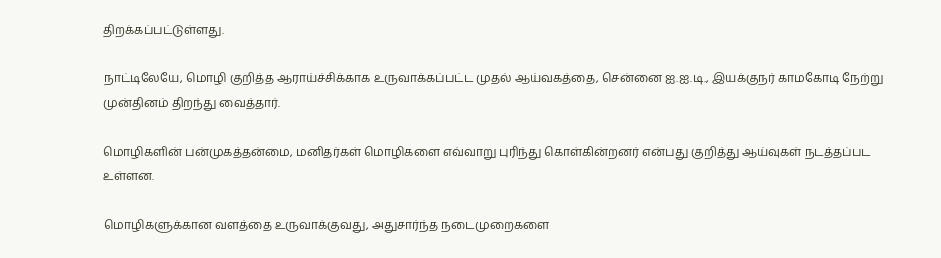திறக்கப்பட்டுள்ளது.

நாட்டிலேயே, மொழி குறித்த ஆராய்ச்சிக்காக உருவாக்கப்பட்ட முதல் ஆய்வகத்தை, சென்னை ஐ.ஐ.டி., இயக்குநர் காமகோடி நேற்று முன்தினம் திறந்து வைத்தார்.

மொழிகளின் பன்முகத்தன்மை, மனிதர்கள் மொழிகளை எவ்வாறு புரிந்து கொள்கின்றனர் என்பது குறித்து ஆய்வுகள் நடத்தப்பட உள்ளன.

மொழிகளுக்கான வளத்தை உருவாக்குவது, அதுசார்ந்த நடைமுறைகளை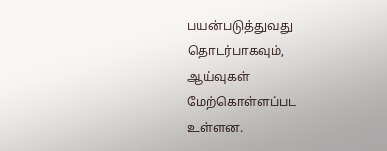பயன்படுத்துவது தொடர்பாகவும், ஆய்வுகள் மேற்கொள்ளப்பட உள்ளன.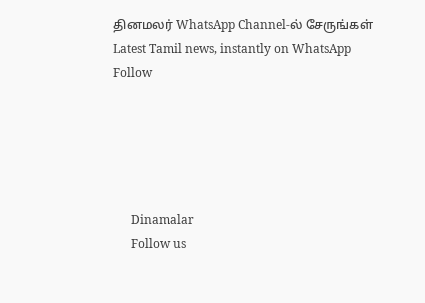தினமலர் WhatsApp Channel-ல் சேருங்கள்
Latest Tamil news, instantly on WhatsApp
Follow





      Dinamalar
      Follow us